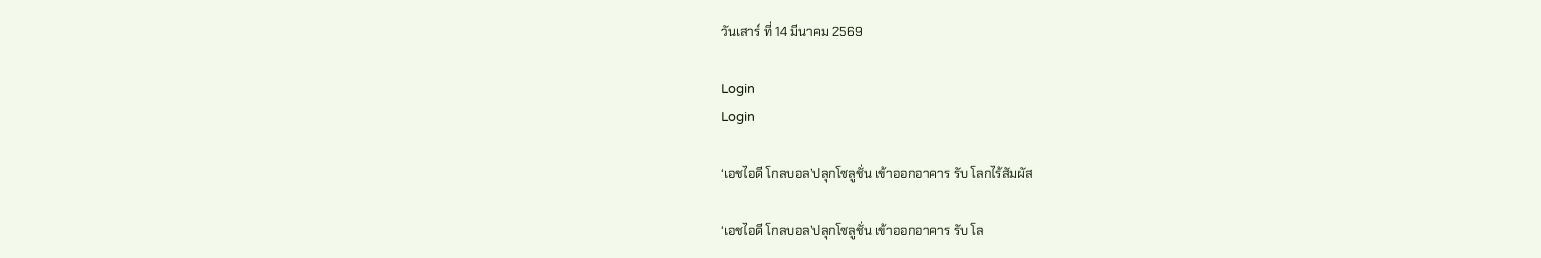วันเสาร์ ที่ 14 มีนาคม 2569

Login
Login

‘เอชไอดี โกลบอล’ปลุกโซลูชั่น เข้าออกอาคาร รับ โลกไร้สัมผัส

‘เอชไอดี โกลบอล’ปลุกโซลูชั่น เข้าออกอาคาร รับ โล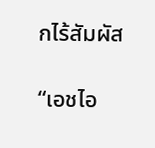กไร้สัมผัส

“เอชไอ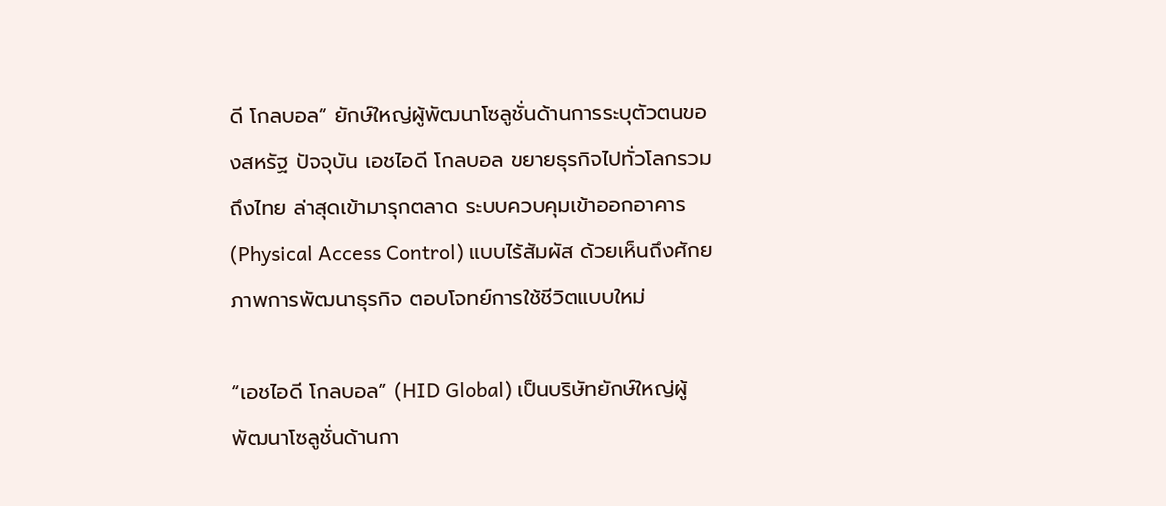ดี โกลบอล” ยักษ์ใหญ่ผู้พัฒนาโซลูชั่นด้านการระบุตัวตนของสหรัฐ ปัจจุบัน เอชไอดี โกลบอล ขยายธุรกิจไปทั่วโลกรวมถึงไทย ล่าสุดเข้ามารุกตลาด ระบบควบคุมเข้าออกอาคาร (Physical Access Control) แบบไร้สัมผัส ด้วยเห็นถึงศักยภาพการพัฒนาธุรกิจ ตอบโจทย์การใช้ชีวิตแบบใหม่

“เอชไอดี โกลบอล” (HID Global) เป็นบริษัทยักษ์ใหญ่ผู้พัฒนาโซลูชั่นด้านกา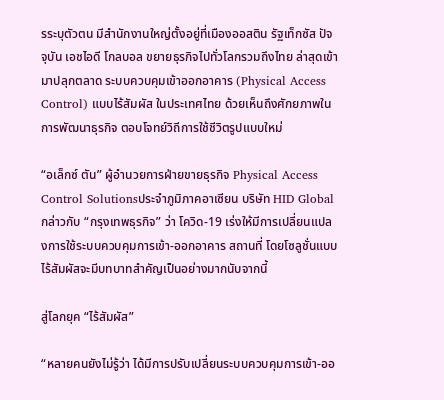รระบุตัวตน มีสำนักงานใหญ่ตั้งอยู่ที่เมืองออสติน รัฐเท็กซัส ปัจจุบัน เอชไอดี โกลบอล ขยายธุรกิจไปทั่วโลกรวมถึงไทย ล่าสุดเข้ามาปลุกตลาด ระบบควบคุมเข้าออกอาคาร (Physical Access Control) แบบไร้สัมผัส ในประเทศไทย ด้วยเห็นถึงศักยภาพในการพัฒนาธุรกิจ ตอบโจทย์วิถีการใช้ชีวิตรูปแบบใหม่

“อเล็กซ์ ตัน” ผู้อำนวยการฝ่ายขายธุรกิจ Physical Access Control Solutionsประจำภูมิภาคอาเซียน บริษัท HID Global กล่าวกับ “กรุงเทพธุรกิจ” ว่า โควิด-19 เร่งให้มีการเปลี่ยนแปลงการใช้ระบบควบคุมการเข้า-ออกอาคาร สถานที่ โดยโซลูชั่นแบบไร้สัมผัสจะมีบทบาทสำคัญเป็นอย่างมากนับจากนี้

สู่โลกยุค “ไร้สัมผัส”

“หลายคนยังไม่รู้ว่า ได้มีการปรับเปลี่ยนระบบควบคุมการเข้า-ออ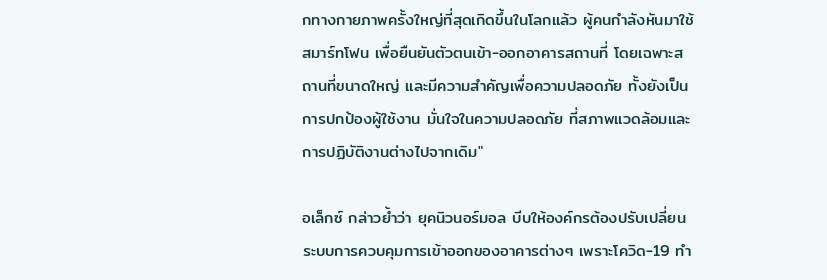กทางกายภาพครั้งใหญ่ที่สุดเกิดขึ้นในโลกแล้ว ผู้คนกำลังหันมาใช้สมาร์ทโฟน เพื่อยืนยันตัวตนเข้า-ออกอาคารสถานที่ โดยเฉพาะสถานที่ขนาดใหญ่ และมีความสำคัญเพื่อความปลอดภัย ทั้งยังเป็นการปกป้องผู้ใช้งาน มั่นใจในความปลอดภัย ที่สภาพแวดล้อมและการปฏิบัติงานต่างไปจากเดิม"

อเล็กซ์ กล่าวย้ำว่า ยุคนิวนอร์มอล บีบให้องค์กรต้องปรับเปลี่ยนระบบการควบคุมการเข้าออกของอาคารต่างๆ เพราะโควิด-19 ทำ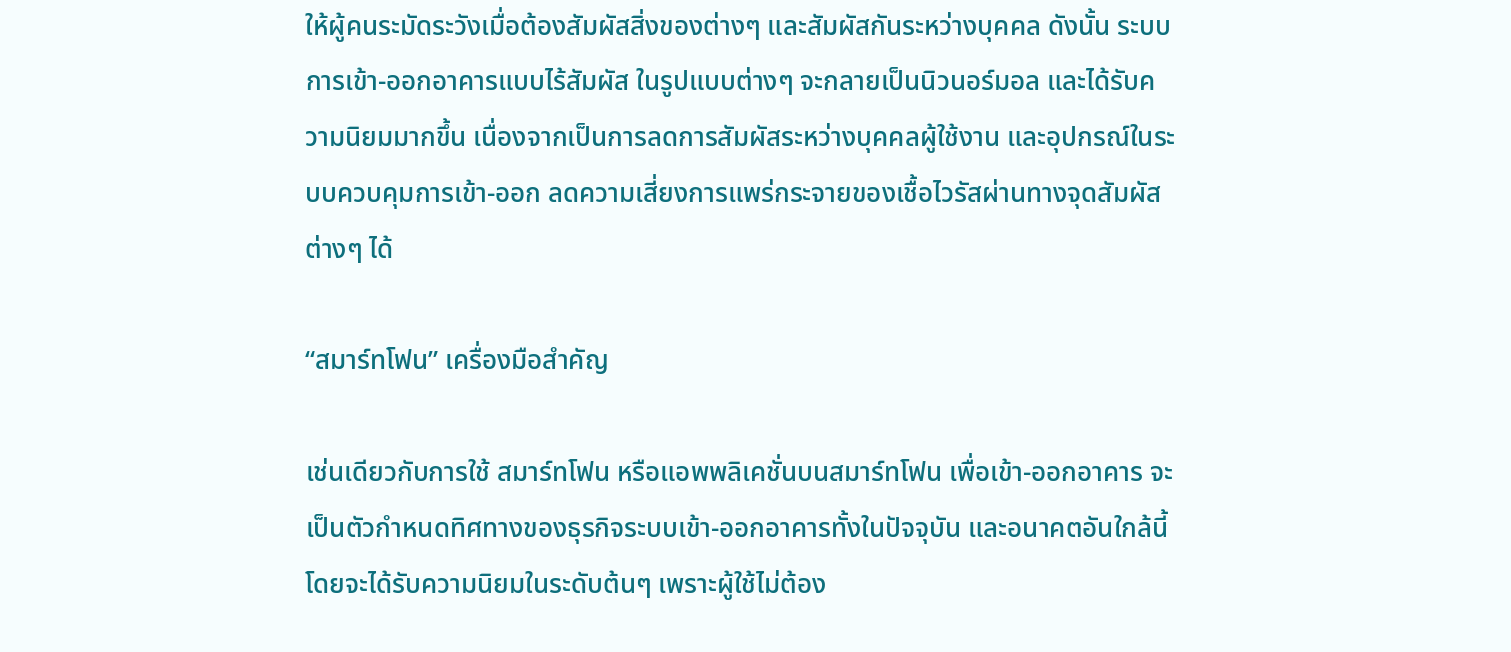ให้ผู้คนระมัดระวังเมื่อต้องสัมผัสสิ่งของต่างๆ และสัมผัสกันระหว่างบุคคล ดังนั้น ระบบการเข้า-ออกอาคารแบบไร้สัมผัส ในรูปแบบต่างๆ จะกลายเป็นนิวนอร์มอล และได้รับความนิยมมากขึ้น เนื่องจากเป็นการลดการสัมผัสระหว่างบุคคลผู้ใช้งาน และอุปกรณ์ในระบบควบคุมการเข้า-ออก ลดความเสี่ยงการแพร่กระจายของเชื้อไวรัสผ่านทางจุดสัมผัสต่างๆ ได้

“สมาร์ทโฟน” เครื่องมือสำคัญ

เช่นเดียวกับการใช้ สมาร์ทโฟน หรือแอพพลิเคชั่นบนสมาร์ทโฟน เพื่อเข้า-ออกอาคาร จะเป็นตัวกำหนดทิศทางของธุรกิจระบบเข้า-ออกอาคารทั้งในปัจจุบัน และอนาคตอันใกล้นี้ โดยจะได้รับความนิยมในระดับต้นๆ เพราะผู้ใช้ไม่ต้อง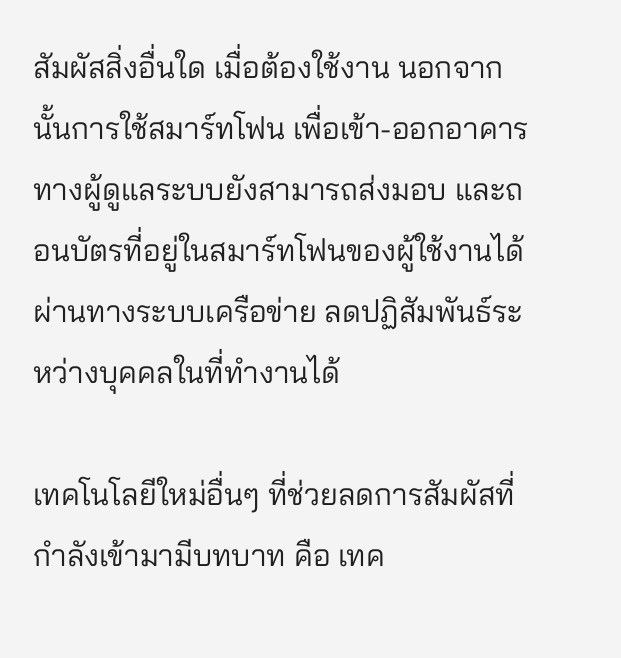สัมผัสสิ่งอื่นใด เมื่อต้องใช้งาน นอกจากนั้นการใช้สมาร์ทโฟน เพื่อเข้า-ออกอาคาร ทางผู้ดูแลระบบยังสามารถส่งมอบ และถอนบัตรที่อยู่ในสมาร์ทโฟนของผู้ใช้งานได้ผ่านทางระบบเครือข่าย ลดปฏิสัมพันธ์ระหว่างบุคคลในที่ทำงานได้

เทคโนโลยีใหม่อื่นๆ ที่ช่วยลดการสัมผัสที่กำลังเข้ามามีบทบาท คือ เทค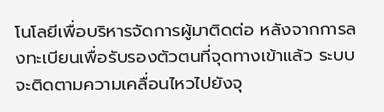โนโลยีเพื่อบริหารจัดการผู้มาติดต่อ หลังจากการลงทะเบียนเพื่อรับรองตัวตนที่จุดทางเข้าแล้ว ระบบจะติดตามความเคลื่อนไหวไปยังจุ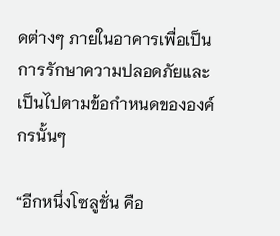ดต่างๆ ภายในอาคารเพื่อเป็นการรักษาความปลอดภัยและเป็นไปตามข้อกำหนดขององค์กรนั้นๆ

“อีกหนึ่งโซลูชั่น คือ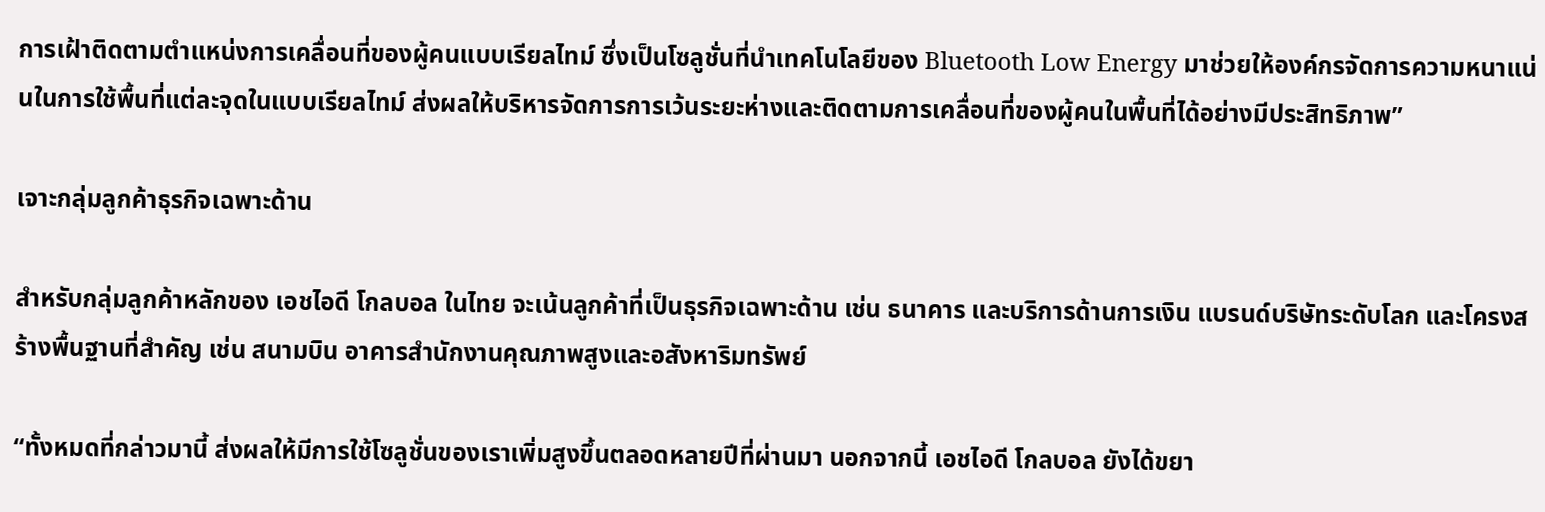การเฝ้าติดตามตำแหน่งการเคลื่อนที่ของผู้คนแบบเรียลไทม์ ซึ่งเป็นโซลูชั่นที่นำเทคโนโลยีของ Bluetooth Low Energy มาช่วยให้องค์กรจัดการความหนาแน่นในการใช้พื้นที่แต่ละจุดในแบบเรียลไทม์ ส่งผลให้บริหารจัดการการเว้นระยะห่างและติดตามการเคลื่อนที่ของผู้คนในพื้นที่ได้อย่างมีประสิทธิภาพ”

เจาะกลุ่มลูกค้าธุรกิจเฉพาะด้าน

สำหรับกลุ่มลูกค้าหลักของ เอชไอดี โกลบอล ในไทย จะเน้นลูกค้าที่เป็นธุรกิจเฉพาะด้าน เช่น ธนาคาร และบริการด้านการเงิน แบรนด์บริษัทระดับโลก และโครงสร้างพื้นฐานที่สำคัญ เช่น สนามบิน อาคารสำนักงานคุณภาพสูงและอสังหาริมทรัพย์

“ทั้งหมดที่กล่าวมานี้ ส่งผลให้มีการใช้โซลูชั่นของเราเพิ่มสูงขึ้นตลอดหลายปีที่ผ่านมา นอกจากนี้ เอชไอดี โกลบอล ยังได้ขยา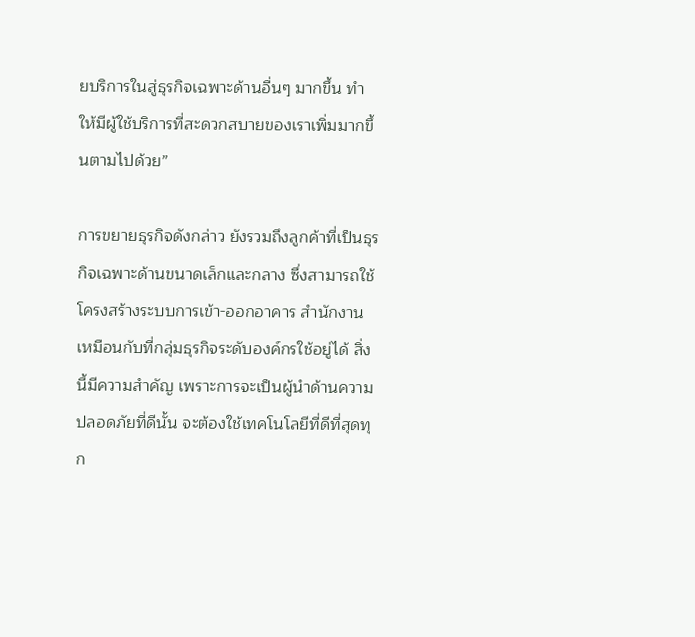ยบริการในสู่ธุรกิจเฉพาะด้านอื่นๆ มากขึ้น ทำให้มีผู้ใช้บริการที่สะดวกสบายของเราเพิ่มมากขึ้นตามไปด้วย”

การขยายธุรกิจดังกล่าว ยังรวมถึงลูกค้าที่เป็นธุรกิจเฉพาะด้านขนาดเล็กและกลาง ซึ่งสามารถใช้โครงสร้างระบบการเข้า-ออกอาคาร สำนักงาน เหมือนกับที่กลุ่มธุรกิจระดับองค์กรใช้อยู่ได้ สิ่งนี้มีความสำคัญ เพราะการจะเป็นผู้นำด้านความปลอดภัยที่ดีนั้น จะต้องใช้เทคโนโลยีที่ดีที่สุดทุก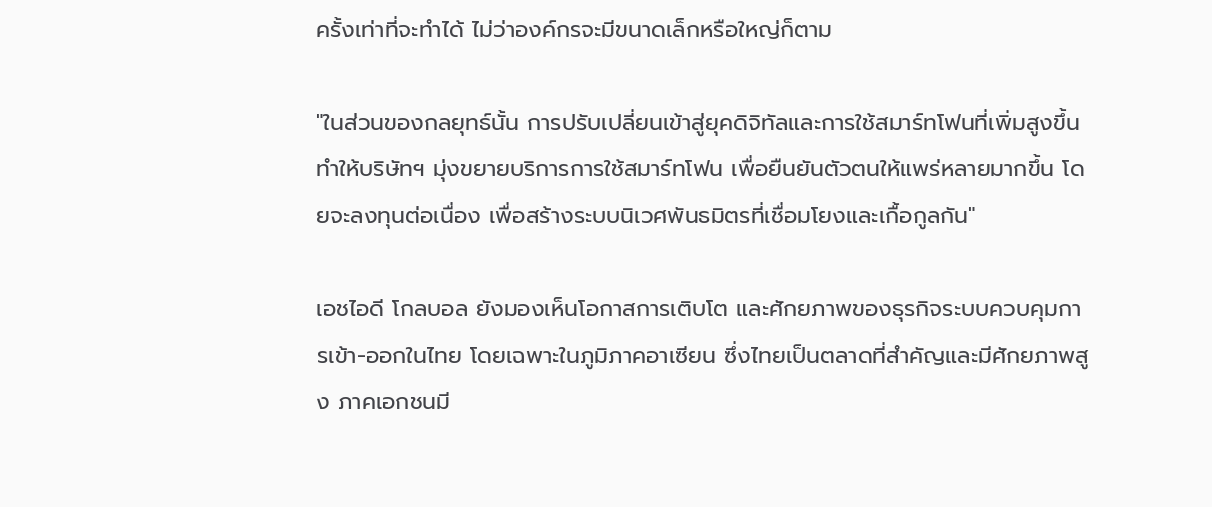ครั้งเท่าที่จะทำได้ ไม่ว่าองค์กรจะมีขนาดเล็กหรือใหญ่ก็ตาม

"ในส่วนของกลยุทธ์นั้น การปรับเปลี่ยนเข้าสู่ยุคดิจิทัลและการใช้สมาร์ทโฟนที่เพิ่มสูงขึ้น ทำให้บริษัทฯ มุ่งขยายบริการการใช้สมาร์ทโฟน เพื่อยืนยันตัวตนให้แพร่หลายมากขึ้น โดยจะลงทุนต่อเนื่อง เพื่อสร้างระบบนิเวศพันธมิตรที่เชื่อมโยงและเกื้อกูลกัน"

เอชไอดี โกลบอล ยังมองเห็นโอกาสการเติบโต และศักยภาพของธุรกิจระบบควบคุมการเข้า-ออกในไทย โดยเฉพาะในภูมิภาคอาเซียน ซึ่งไทยเป็นตลาดที่สำคัญและมีศักยภาพสูง ภาคเอกชนมี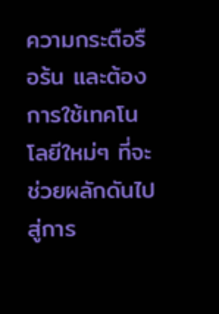ความกระตือรือร้น และต้องการใช้เทคโนโลยีใหม่ๆ ที่จะช่วยผลักดันไปสู่การ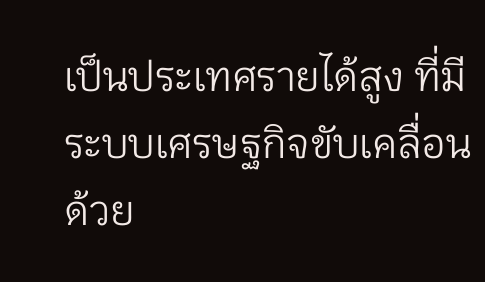เป็นประเทศรายได้สูง ที่มีระบบเศรษฐกิจขับเคลื่อนด้วย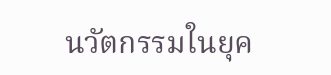นวัตกรรมในยุค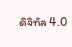ดิจิทัล 4.0